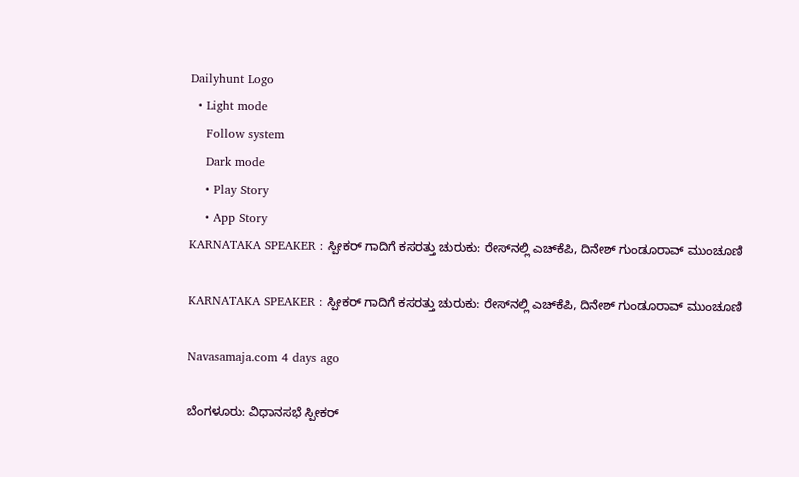Dailyhunt Logo
  • Light mode
    Follow system
    Dark mode
    • Play Story
    • App Story
KARNATAKA SPEAKER : ಸ್ಪೀಕರ್ ಗಾದಿಗೆ ಕಸರತ್ತು ಚುರುಕು: ರೇಸ್‌ನಲ್ಲಿ ಎಚ್‌ಕೆಪಿ, ದಿನೇಶ್‌ ಗುಂಡೂರಾವ್‌ ಮುಂಚೂಣಿ

KARNATAKA SPEAKER : ಸ್ಪೀಕರ್ ಗಾದಿಗೆ ಕಸರತ್ತು ಚುರುಕು: ರೇಸ್‌ನಲ್ಲಿ ಎಚ್‌ಕೆಪಿ, ದಿನೇಶ್‌ ಗುಂಡೂರಾವ್‌ ಮುಂಚೂಣಿ

Navasamaja.com 4 days ago

ಬೆಂಗಳೂರು: ವಿಧಾನಸಭೆ ಸ್ಪೀಕರ್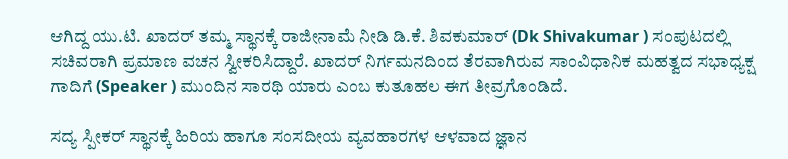ಆಗಿದ್ದ ಯು.ಟಿ. ಖಾದರ್ ತಮ್ಮ ಸ್ಥಾನಕ್ಕೆ ರಾಜೀನಾಮೆ ನೀಡಿ ಡಿ.ಕೆ. ಶಿವಕುಮಾರ್ (Dk Shivakumar ) ಸಂಪುಟದಲ್ಲಿ ಸಚಿವರಾಗಿ ಪ್ರಮಾಣ ವಚನ ಸ್ವೀಕರಿಸಿದ್ದಾರೆ. ಖಾದರ್ ನಿರ್ಗಮನದಿಂದ ತೆರವಾಗಿರುವ ಸಾಂವಿಧಾನಿಕ ಮಹತ್ವದ ಸಭಾಧ್ಯಕ್ಷ ಗಾದಿಗೆ (Speaker ) ಮುಂದಿನ ಸಾರಥಿ ಯಾರು ಎಂಬ ಕುತೂಹಲ ಈಗ ತೀವ್ರಗೊಂಡಿದೆ.

ಸದ್ಯ ಸ್ಪೀಕರ್ ಸ್ಥಾನಕ್ಕೆ ಹಿರಿಯ ಹಾಗೂ ಸಂಸದೀಯ ವ್ಯವಹಾರಗಳ ಆಳವಾದ ಜ್ಞಾನ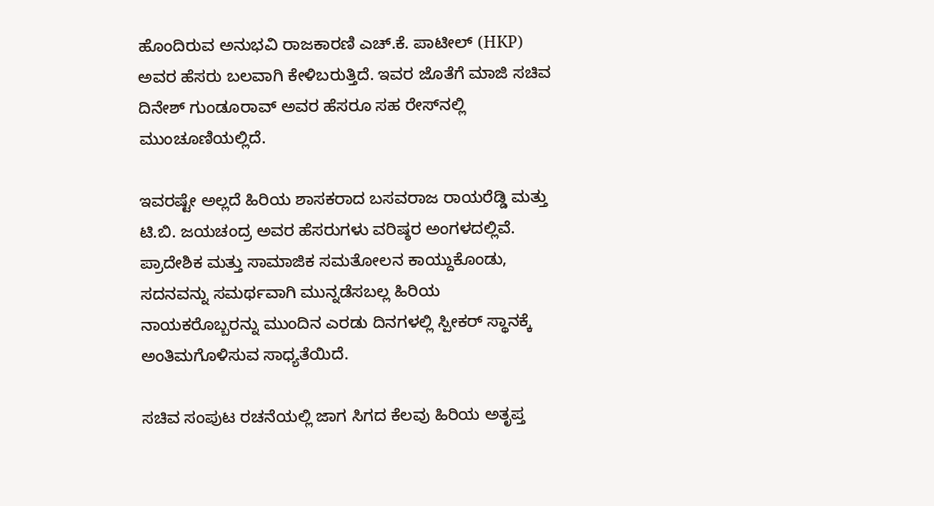ಹೊಂದಿರುವ ಅನುಭವಿ ರಾಜಕಾರಣಿ ಎಚ್.ಕೆ. ಪಾಟೀಲ್ (HKP) ಅವರ ಹೆಸರು ಬಲವಾಗಿ ಕೇಳಿಬರುತ್ತಿದೆ. ಇವರ ಜೊತೆಗೆ ಮಾಜಿ ಸಚಿವ ದಿನೇಶ್ ಗುಂಡೂರಾವ್ ಅವರ ಹೆಸರೂ ಸಹ ರೇಸ್‌ನಲ್ಲಿ ಮುಂಚೂಣಿಯಲ್ಲಿದೆ.

ಇವರಷ್ಟೇ ಅಲ್ಲದೆ ಹಿರಿಯ ಶಾಸಕರಾದ ಬಸವರಾಜ ರಾಯರೆಡ್ಡಿ ಮತ್ತು ಟಿ.ಬಿ. ಜಯಚಂದ್ರ ಅವರ ಹೆಸರುಗಳು ವರಿಷ್ಠರ ಅಂಗಳದಲ್ಲಿವೆ. ಪ್ರಾದೇಶಿಕ ಮತ್ತು ಸಾಮಾಜಿಕ ಸಮತೋಲನ ಕಾಯ್ದುಕೊಂಡು, ಸದನವನ್ನು ಸಮರ್ಥವಾಗಿ ಮುನ್ನಡೆಸಬಲ್ಲ ಹಿರಿಯ ನಾಯಕರೊಬ್ಬರನ್ನು ಮುಂದಿನ ಎರಡು ದಿನಗಳಲ್ಲಿ ಸ್ಪೀಕರ್ ಸ್ಥಾನಕ್ಕೆ ಅಂತಿಮಗೊಳಿಸುವ ಸಾಧ್ಯತೆಯಿದೆ.

ಸಚಿವ ಸಂಪುಟ ರಚನೆಯಲ್ಲಿ ಜಾಗ ಸಿಗದ ಕೆಲವು ಹಿರಿಯ ಅತೃಪ್ತ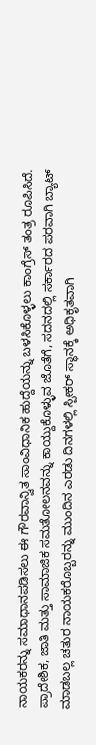ನಾಯಕರನ್ನು ಸಮಾಧಾನಪಡಿಸಲು ಈ ಗೌರವಾನ್ವಿತ ಸಾಂವಿಧಾನಿಕ ಹುದ್ದೆಯನ್ನು ಬಳಸಿಕೊಳ್ಳಲು ಕಾಂಗ್ರೆಸ್ ತಂತ್ರ ರೂಪಿಸಿದೆ. ಪ್ರಾದೇಶಿಕ, ಜಾತಿ ಮತ್ತು ಸಾಮಾಜಿಕ ಸಮತೋಲನವನ್ನು ಕಾಯ್ದುಕೊಳ್ಳುವ ಜೊತೆಗೆ, ಸದನದಲ್ಲಿ ಸರ್ಕಾರದ ಪರವಾಗಿ ಬ್ಯಾಟ್ ಮಾಡಬಲ್ಲ ಚತುರ ನಾಯಕರೊಬ್ಬರನ್ನು ಮುಂದಿನ ಎರಡು ದಿನಗಳಲ್ಲಿ ಸ್ಪೀಕರ್ ಸ್ಥಾನಕ್ಕೆ ಅಧಿಕೃತವಾಗಿ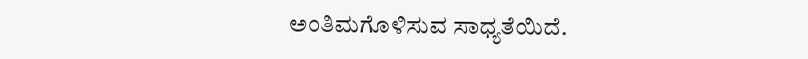ಅಂತಿಮಗೊಳಿಸುವ ಸಾಧ್ಯತೆಯಿದೆ.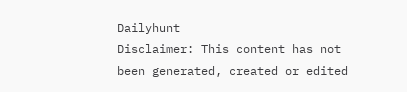Dailyhunt
Disclaimer: This content has not been generated, created or edited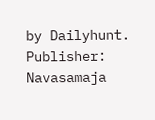by Dailyhunt. Publisher: Navasamaja